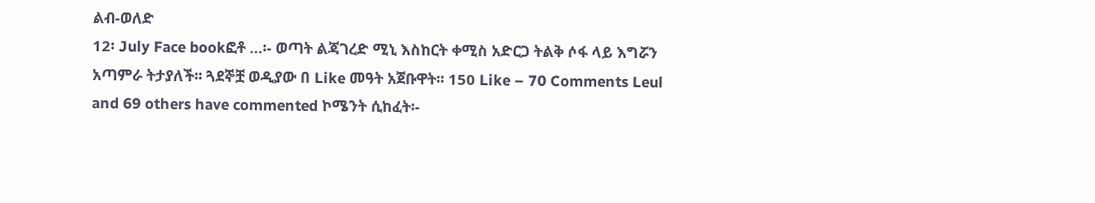ልብ-ወለድ
12፡ July Face bookፎቶ …፡- ወጣት ልጃገረድ ሚኒ እስከርት ቀሚስ አድርጋ ትልቅ ሶፋ ላይ እግሯን አጣምራ ትታያለች፡፡ ጓደኞቿ ወዲያው በ Like መዓት አጀቡዋት፡፡ 150 Like – 70 Comments Leul and 69 others have commented ኮሜንት ሲከፈት፡-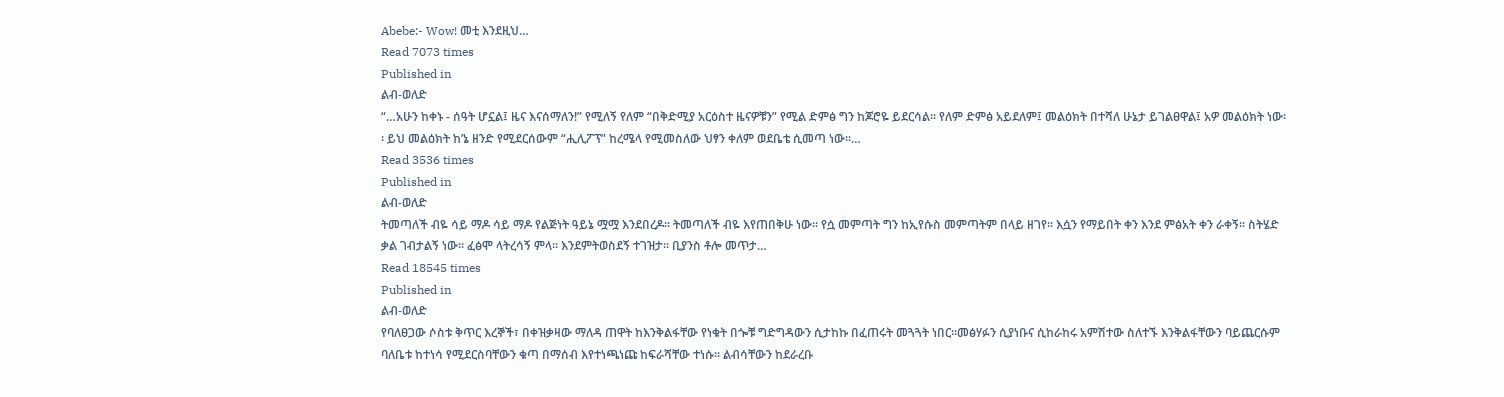Abebe:- Wow! መቲ እንደዚህ…
Read 7073 times
Published in
ልብ-ወለድ
“…አሁን ከቀኑ - ሰዓት ሆኗል፤ ዜና እናሰማለን!” የሚለኝ የለም “በቅድሚያ አርዕስተ ዜናዎቹን” የሚል ድምፅ ግን ከጆሮዬ ይደርሳል፡፡ የለም ድምፅ አይደለም፤ መልዕክት በተሻለ ሁኔታ ይገልፀዋል፤ አዎ መልዕክት ነው፡፡ ይህ መልዕክት ከ’ኔ ዘንድ የሚደርሰውም “ሒሊፖፕ” ከረሜላ የሚመስለው ህፃን ቀለም ወደቤቴ ሲመጣ ነው፡፡…
Read 3536 times
Published in
ልብ-ወለድ
ትመጣለች ብዬ ሳይ ማዶ ሳይ ማዶ የልጅነት ዓይኔ ሟሟ እንደበረዶ፡፡ ትመጣለች ብዬ እየጠበቅሁ ነው፡፡ የሷ መምጣት ግን ከኢየሱስ መምጣትም በላይ ዘገየ፡፡ እሷን የማይበት ቀን እንደ ምፅአት ቀን ራቀኝ፡፡ ስትሄድ ቃል ገብታልኝ ነው፡፡ ፈፅሞ ላትረሳኝ ምላ፡፡ እንደምትወስደኝ ተገዝታ፡፡ ቢያንስ ቶሎ መጥታ…
Read 18545 times
Published in
ልብ-ወለድ
የባለፀጋው ሶስቱ ቅጥር እረኞች፣ በቀዝቃዛው ማለዳ ጠዋት ከእንቅልፋቸው የነቁት በጐቹ ግድግዳውን ሲታከኩ በፈጠሩት መጓጓት ነበር፡፡መፅሃፉን ሲያነቡና ሲከራከሩ አምሽተው ስለተኙ እንቅልፋቸውን ባይጨርሱም ባለቤቱ ከተነሳ የሚደርስባቸውን ቁጣ በማሰብ እየተነጫነጩ ከፍራሻቸው ተነሱ፡፡ ልብሳቸውን ከደራረቡ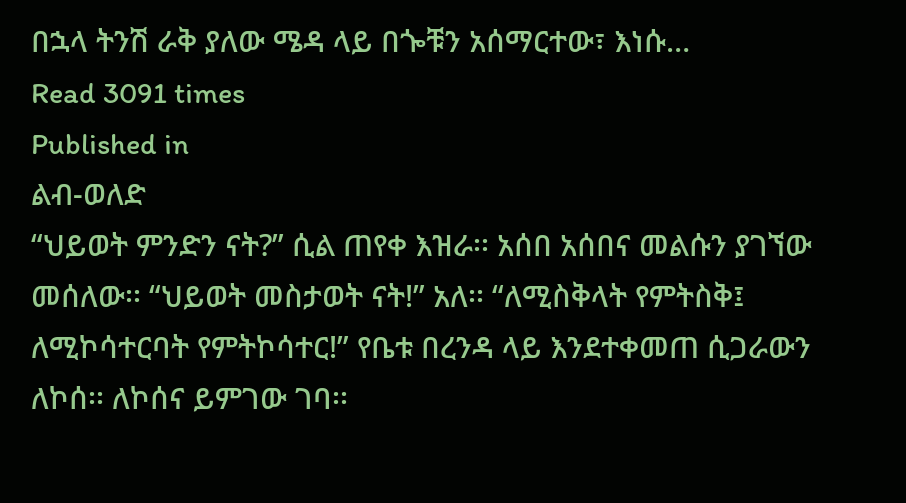በኋላ ትንሽ ራቅ ያለው ሜዳ ላይ በጐቹን አሰማርተው፣ እነሱ…
Read 3091 times
Published in
ልብ-ወለድ
“ህይወት ምንድን ናት?” ሲል ጠየቀ እዝራ፡፡ አሰበ አሰበና መልሱን ያገኘው መሰለው፡፡ “ህይወት መስታወት ናት!” አለ፡፡ “ለሚስቅላት የምትስቅ፤ ለሚኮሳተርባት የምትኮሳተር!” የቤቱ በረንዳ ላይ እንደተቀመጠ ሲጋራውን ለኮሰ፡፡ ለኮሰና ይምገው ገባ፡፡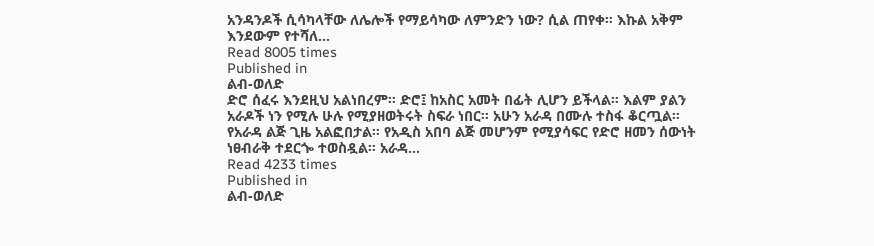አንዳንዶች ሲሳካላቸው ለሌሎች የማይሳካው ለምንድን ነው? ሲል ጠየቀ፡፡ እኩል አቅም እንደውም የተሻለ…
Read 8005 times
Published in
ልብ-ወለድ
ድሮ ሰፈሩ እንደዚህ አልነበረም፡፡ ድሮ፤ ከአስር አመት በፊት ሊሆን ይችላል፡፡ እልም ያልን አራዶች ነን የሚሉ ሁሉ የሚያዘወትሩት ስፍራ ነበር፡፡ አሁን አራዳ በሙሉ ተስፋ ቆርጧል፡፡ የአራዳ ልጅ ጊዜ አልፎበታል፡፡ የአዲስ አበባ ልጅ መሆንም የሚያሳፍር የድሮ ዘመን ሰውነት ነፀብራቅ ተደርጐ ተወስዷል፡፡ አራዳ…
Read 4233 times
Published in
ልብ-ወለድ